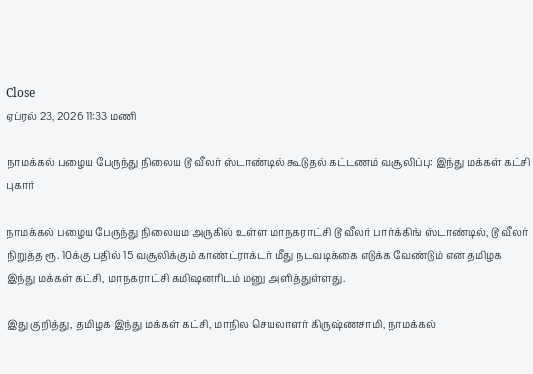Close
ஏப்ரல் 23, 2026 11:33 மணி

நாமக்கல் பழைய பேருந்து நிலைய டூ வீலர் ஸ்டாண்டில் கூடுதல் கட்டணம் வசூலிப்பு: இந்து மக்கள் கட்சி புகார்

நாமக்கல் பழைய பேருந்து நிலையம அருகில் உள்ள மாநகராட்சி டூ வீலர் பார்க்கிங் ஸ்டாண்டில், டூ வீலர் நிறுத்த ரூ. 10க்கு பதில் 15 வசூலிக்கும் காண்ட்ராக்டர் மீது நடவடிக்கை எடுக்க வேண்டும் என தமிழக இந்து மக்கள் கட்சி, மாநகராட்சி கமிஷனரிடம் மனு அளித்துள்ளது.

இது குறித்து, தமிழக இந்து மக்கள் கட்சி, மாநில செயலாளர் கிருஷ்ணசாமி, நாமக்கல்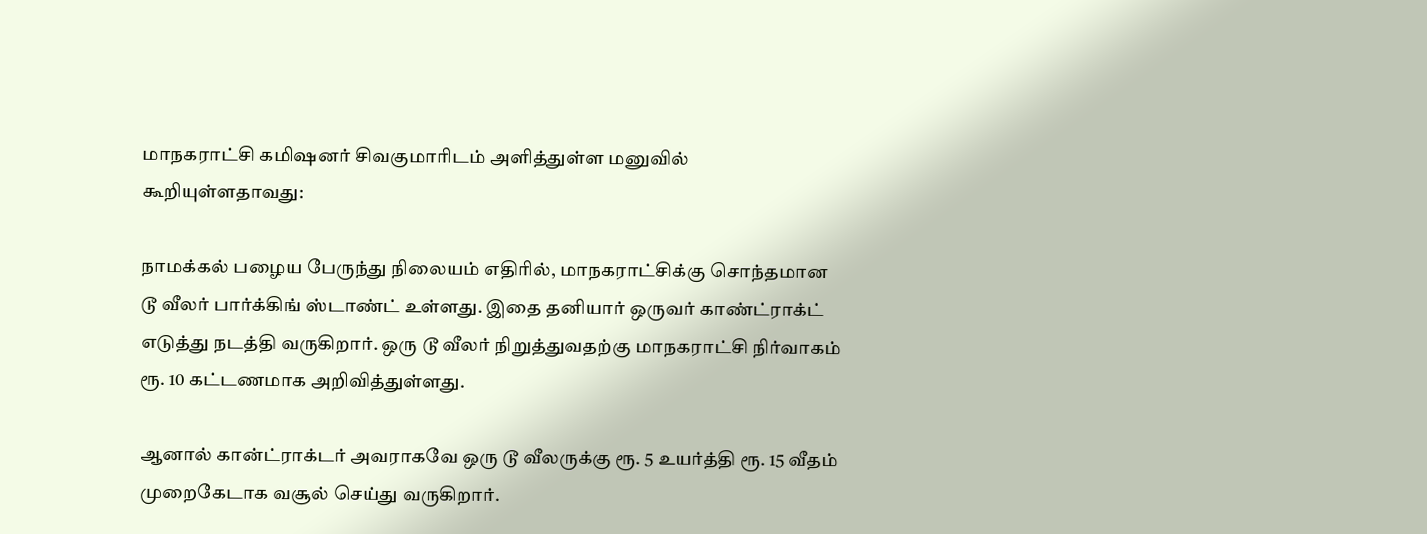மாநகராட்சி கமிஷனர் சிவகுமாரிடம் அளித்துள்ள மனுவில் கூறியுள்ளதாவது:

நாமக்கல் பழைய பேருந்து நிலையம் எதிரில், மாநகராட்சிக்கு சொந்தமான டூ வீலர் பார்க்கிங் ஸ்டாண்ட் உள்ளது. இதை தனியார் ஒருவர் காண்ட்ராக்ட் எடுத்து நடத்தி வருகிறார். ஒரு டூ வீலர் நிறுத்துவதற்கு மாநகராட்சி நிர்வாகம் ரூ. 10 கட்டணமாக அறிவித்துள்ளது.

ஆனால் கான்ட்ராக்டர் அவராகவே ஒரு டூ வீலருக்கு ரூ. 5 உயர்த்தி ரூ. 15 வீதம் முறைகேடாக வசூல் செய்து வருகிறார்.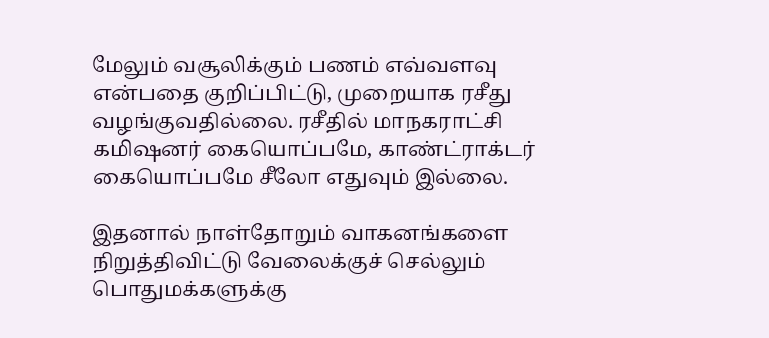மேலும் வசூலிக்கும் பணம் எவ்வளவு என்பதை குறிப்பிட்டு, முறையாக ரசீது வழங்குவதில்லை. ரசீதில் மாநகராட்சி கமிஷனர் கையொப்பமே, காண்ட்ராக்டர் கையொப்பமே சீலோ எதுவும் இல்லை.

இதனால் நாள்தோறும் வாகனங்களை நிறுத்திவிட்டு வேலைக்குச் செல்லும் பொதுமக்களுக்கு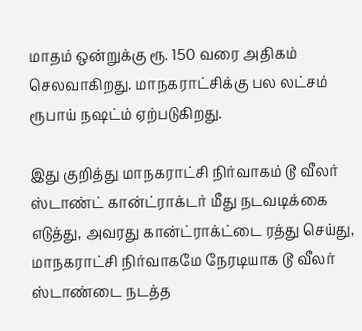மாதம் ஒன்றுக்கு ரூ. 150 வரை அதிகம் செலவாகிறது. மாநகராட்சிக்கு பல லட்சம் ரூபாய் நஷட்ம் ஏற்படுகிறது.

இது குறித்து மாநகராட்சி நிர்வாகம் டூ வீலர் ஸ்டாண்ட் கான்ட்ராக்டர் மீது நடவடிக்கை எடுத்து, அவரது கான்ட்ராக்ட்டை ரத்து செய்து, மாநகராட்சி நிர்வாகமே நேரடியாக டூ வீலர் ஸ்டாண்டை நடத்த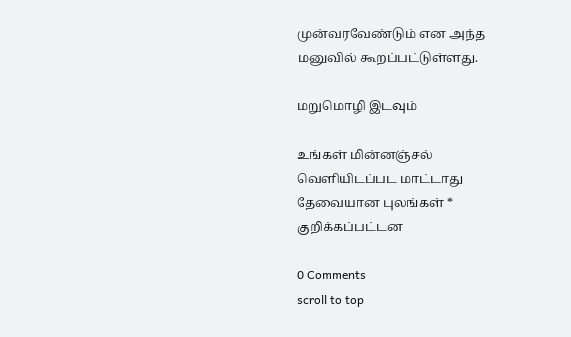முன்வரவேண்டும் என அந்த மனுவில் கூறப்பட்டுள்ளது.

மறுமொழி இடவும்

உங்கள் மின்னஞ்சல் வெளியிடப்பட மாட்டாது தேவையான புலங்கள் * குறிக்கப்பட்டன

0 Comments
scroll to top